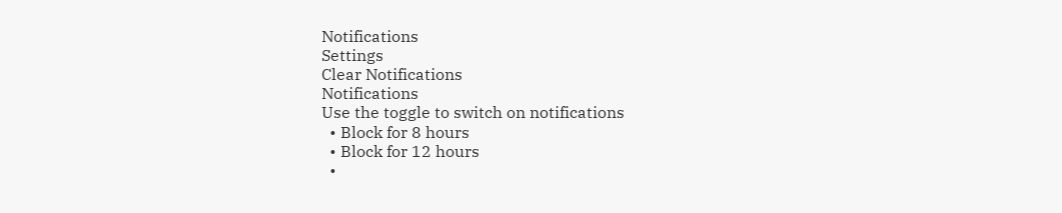Notifications
Settings
Clear Notifications
Notifications
Use the toggle to switch on notifications
  • Block for 8 hours
  • Block for 12 hours
  •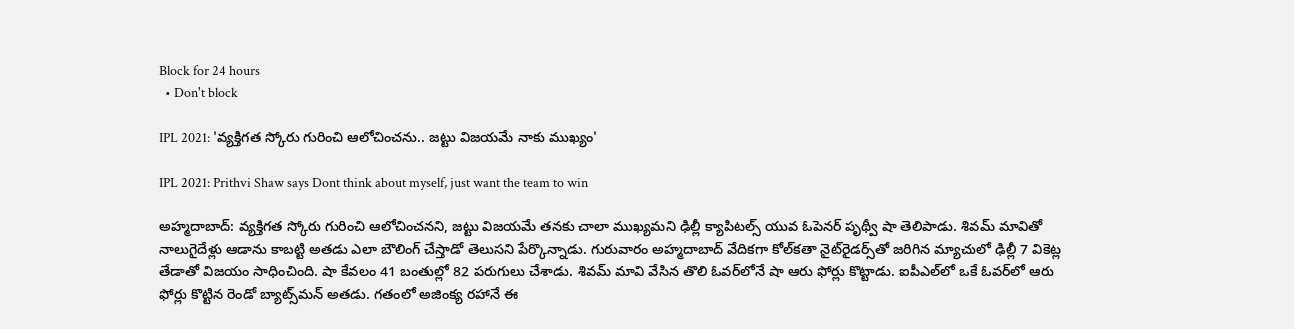Block for 24 hours
  • Don't block

IPL 2021: 'వ్యక్తిగత స్కోరు గురించి ఆలోచించను.. జట్టు విజయమే నాకు ముఖ్యం'

IPL 2021: Prithvi Shaw says Dont think about myself, just want the team to win

అహ్మదాబాద్: వ్యక్తిగత స్కోరు గురించి ఆలోచించనని, జట్టు విజయమే తనకు చాలా ముఖ్యమని ఢిల్లీ క్యాపిటల్స్‌ యువ ఓపెనర్ పృథ్వీ షా తెలిపాడు. శివమ్ మావితో నాలుగైదేళ్లు ఆడాను కాబట్టి అతడు ఎలా బౌలింగ్ చేస్తాడో తెలుసని పేర్కొన్నాడు. గురువారం అహ్మదాబాద్ వేదికగా కోల్‌కతా నైట్‌రైడర్స్‌తో జరిగిన మ్యాచులో ఢిల్లీ 7 వికెట్ల తేడాతో విజయం సాధించింది. షా కేవ‌లం 41 బంతుల్లో 82 ప‌రుగులు చేశాడు. శివ‌మ్ మావి వేసిన తొలి ఓవ‌ర్‌లోనే షా ఆరు ఫోర్లు కొట్టాడు. ఐపీఎల్‌లో ఒకే ఓవ‌ర్‌లో ఆరు ఫోర్లు కొట్టిన రెండో బ్యాట్స్‌మ‌న్ అత‌డు. గ‌తంలో అజింక్య ర‌హానే ఈ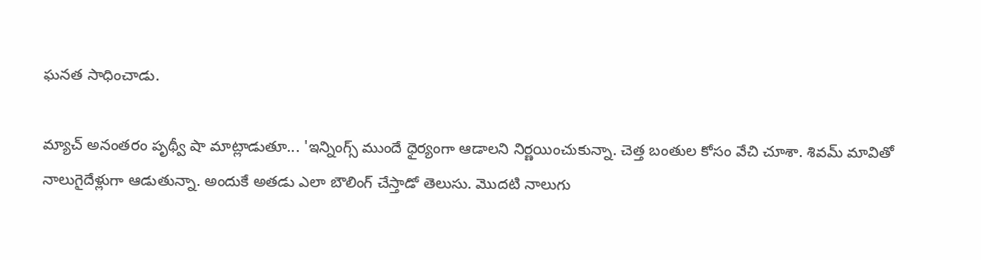ఘ‌న‌త సాధించాడు.

మ్యాచ్ అనంతరం పృథ్వీ షా మాట్లాడుతూ... 'ఇన్నింగ్స్ ముందే ధైర్యంగా ఆడాలని నిర్ణయించుకున్నా. చెత్త బంతుల కోసం వేచి చూశా. శివమ్ మావితో నాలుగైదేళ్లుగా ఆడుతున్నా. అందుకే అతడు ఎలా బౌలింగ్ చేస్తాడో తెలుసు. మొదటి నాలుగు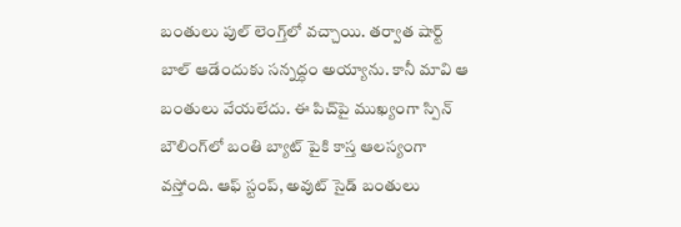బంతులు పుల్‌ లెంగ్త్‌లో వచ్చాయి. తర్వాత షార్ట్‌ బాల్‌ ఆడేందుకు సన్నద్ధం అయ్యాను. కానీ మావి ఆ బంతులు వేయలేదు. ఈ పిచ్‌పై ముఖ్యంగా స్పిన్ బౌలింగ్‌లో బంతి బ్యాట్ పైకి కాస్త ఆలస్యంగా వస్తోంది. ఆఫ్ స్టంప్‌, అవుట్ సైడ్ బంతులు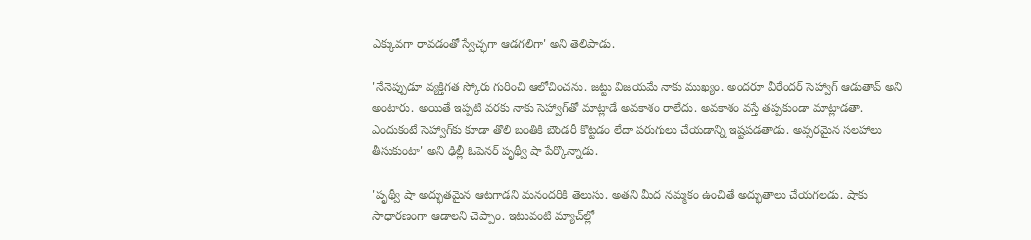ఎక్కువగా రావడంతో స్వేచ్ఛగా ఆడగలిగా' అని తెలిపాడు.

'నేనెప్పుడూ వ్యక్తిగత స్కోరు గురించి ఆలోచించను. జట్టు విజయమే నాకు ముఖ్యం. అందరూ వీరేందర్ సెహ్వాగ్‌ ఆడుతావ్ అని అంటారు. అయితే ఇప్పటి వరకు నాకు సెహ్వాగ్‌తో మాట్లాడే అవకాశం రాలేదు. అవకాశం వస్తే తప్పకుండా మాట్లాడతా. ఎందుకంటే సెహ్వాగ్‌కు కూడా తొలి బంతికి బౌండరీ కొట్టడం లేదా పరుగులు చేయడాన్ని ఇష్టపడతాడు. అవ్సరమైన సలహాలు తీసుకుంటా' అని ఢిల్లీ ఓపెనర్ పృథ్వీ షా పేర్కొన్నాడు.

'పృథ్వీ షా అద్భుతమైన ఆటగాడని మనందరికి తెలుసు. అతని మీద నమ్మకం ఉంచితే అద్భుతాలు చేయగలడు. షాకు సాధారణంగా ఆడాలని చెప్పాం. ఇటువంటి మ్యాచ్‌ల్లో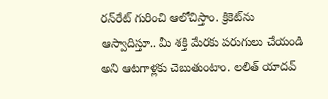రన్‌రేట్ గురించి ఆలోచిస్తాం. క్రికెట్‌ను ఆస్వాదిస్తూ.. మీ శక్తి మేరకు పరుగులు చేయండి అని ఆటగాళ్లకు చెబుతుంటాం. లలిత్ యాదవ్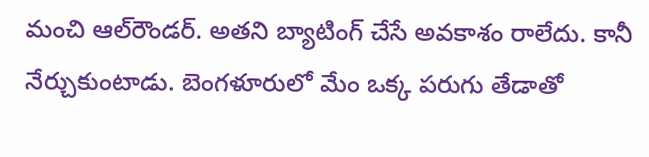మంచి ఆల్‌రౌండర్‌. అతని బ్యాటింగ్ చేసే అవకాశం రాలేదు. కానీ నేర్చుకుంటాడు. బెంగళూరులో మేం ఒక్క పరుగు తేడాతో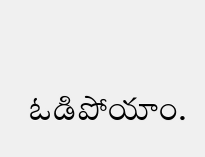ఓడిపోయాం.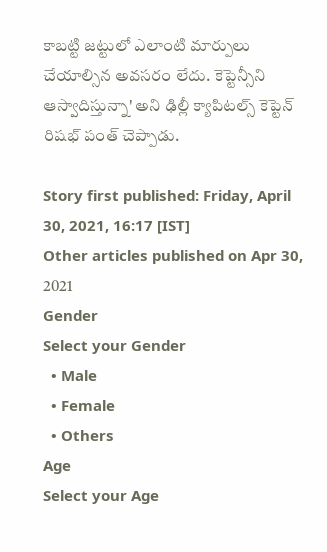కాబట్టి జట్టులో ఎలాంటి మార్పులు చేయాల్సిన అవసరం లేదు. కెప్టెన్సీని ఆస్వాదిస్తున్నా' అని ఢిల్లీ క్యాపిటల్స్‌ కెప్టెన్‌ రిషభ్ పంత్ చెప్పాడు.

Story first published: Friday, April 30, 2021, 16:17 [IST]
Other articles published on Apr 30, 2021
Gender
Select your Gender
  • Male
  • Female
  • Others
Age
Select your Age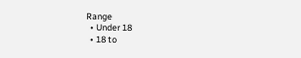Range
  • Under 18
  • 18 to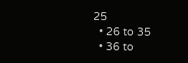25
  • 26 to 35
  • 36 to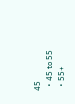45
  • 45 to 55
  • 55+